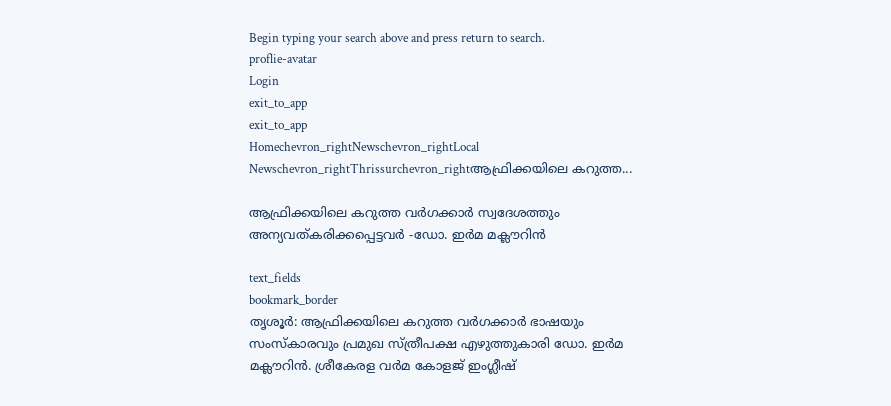Begin typing your search above and press return to search.
proflie-avatar
Login
exit_to_app
exit_to_app
Homechevron_rightNewschevron_rightLocal Newschevron_rightThrissurchevron_rightആഫ്രിക്കയിലെ കറുത്ത...

ആഫ്രിക്കയിലെ കറുത്ത വർഗക്കാർ സ്വദേശത്തും അന്യവത്കരിക്കപ്പെട്ടവർ -ഡോ. ഇർമ മക്ലൗറിൻ

text_fields
bookmark_border
തൃശൂർ: ആഫ്രിക്കയിലെ കറുത്ത വർഗക്കാർ ഭാഷയും സംസ്കാരവും പ്രമുഖ സ്ത്രീപക്ഷ എഴുത്തുകാരി ഡോ. ഇർമ മക്ലൗറിൻ. ശ്രീകേരള വർമ കോളജ് ഇംഗ്ലീഷ്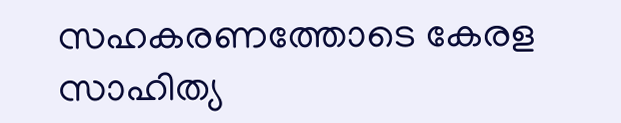സഹകരണത്തോടെ കേരള സാഹിത്യ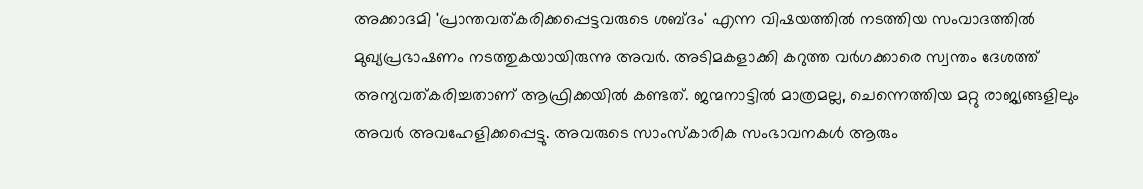അക്കാദമി 'പ്രാന്തവത്കരിക്കപ്പെട്ടവരുടെ ശബ്ദം' എന്ന വിഷയത്തിൽ നടത്തിയ സംവാദത്തിൽ മുഖ്യപ്രഭാഷണം നടത്തുകയായിരുന്നു അവർ. അടിമകളാക്കി കറുത്ത വർഗക്കാരെ സ്വന്തം ദേശത്ത് അന്യവത്കരിച്ചതാണ് ആഫ്രിക്കയിൽ കണ്ടത്. ജന്മനാട്ടിൽ മാത്രമല്ല, ചെന്നെത്തിയ മറ്റു രാജ്യങ്ങളിലും അവർ അവഹേളിക്കപ്പെട്ടു. അവരുടെ സാംസ്കാരിക സംഭാവനകൾ ആരും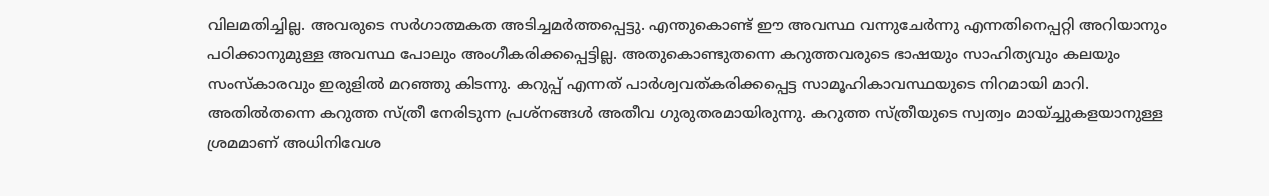വിലമതിച്ചില്ല. അവരുടെ സർഗാത്മകത അടിച്ചമർത്തപ്പെട്ടു. എന്തുകൊണ്ട് ഈ അവസ്ഥ വന്നുചേർന്നു എന്നതിനെപ്പറ്റി അറിയാനും പഠിക്കാനുമുള്ള അവസ്ഥ പോലും അംഗീകരിക്കപ്പെട്ടില്ല. അതുകൊണ്ടുതന്നെ കറുത്തവരുടെ ഭാഷയും സാഹിത്യവും കലയും സംസ്കാരവും ഇരുളിൽ മറഞ്ഞു കിടന്നു. കറുപ്പ് എന്നത് പാർശ്വവത്കരിക്കപ്പെട്ട സാമൂഹികാവസ്ഥയുടെ നിറമായി മാറി. അതിൽതന്നെ കറുത്ത സ്ത്രീ നേരിടുന്ന പ്രശ്നങ്ങൾ അതീവ ഗുരുതരമായിരുന്നു. കറുത്ത സ്ത്രീയുടെ സ്വത്വം മായ്ച്ചുകളയാനുള്ള ശ്രമമാണ് അധിനിവേശ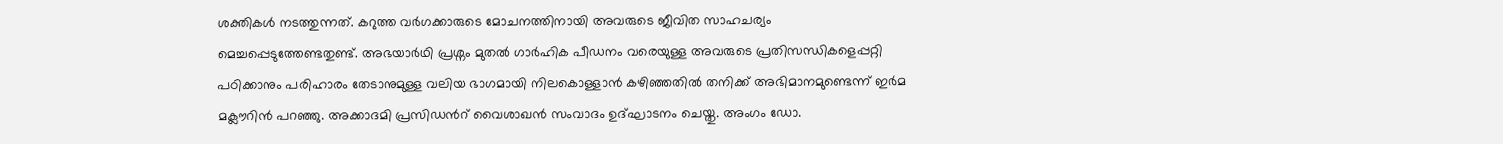ശക്തികൾ നടത്തുന്നത്. കറുത്ത വർഗക്കാരുടെ മോചനത്തിനായി അവരുടെ ജീവിത സാഹചര്യം മെച്ചപ്പെടുത്തേണ്ടതുണ്ട്. അഭയാർഥി പ്രശ്നം മുതൽ ഗാർഹിക പീഡനം വരെയുള്ള അവരുടെ പ്രതിസന്ധികളെപ്പറ്റി പഠിക്കാനും പരിഹാരം തേടാനുമുള്ള വലിയ ഭാഗമായി നിലകൊള്ളാൻ കഴിഞ്ഞതിൽ തനിക്ക് അഭിമാനമുണ്ടെന്ന് ഇർമ മക്ലൗറിൻ പറഞ്ഞു. അക്കാദമി പ്രസിഡൻറ് വൈശാഖൻ സംവാദം ഉദ്ഘാടനം ചെയ്തു. അംഗം ഡോ.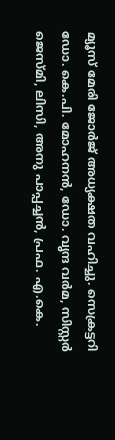മ്യൂസ് മേരി ജോർജ് അധ്യക്ഷത വഹിച്ചു. സെക്രട്ടറി ഡോ. കെ.പി. മോഹനൻ, ഡോ. വൃന്ദ വർമ, സിസ്റ്റർ ജെസ്മി, ലിസി, അനു പാപ്പച്ചൻ, പ്രഫ. എ.കെ.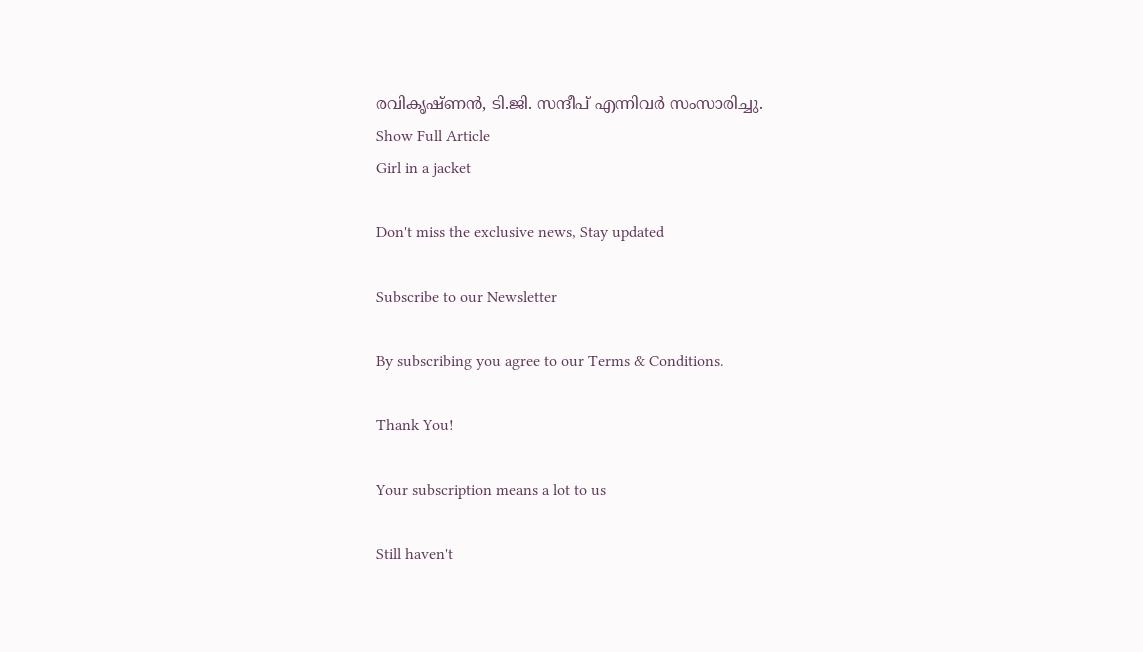രവികൃഷ്ണൻ, ടി.ജി. സന്ദീപ് എന്നിവർ സംസാരിച്ചു.
Show Full Article
Girl in a jacket

Don't miss the exclusive news, Stay updated

Subscribe to our Newsletter

By subscribing you agree to our Terms & Conditions.

Thank You!

Your subscription means a lot to us

Still haven't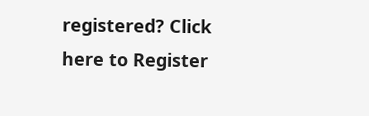registered? Click here to Register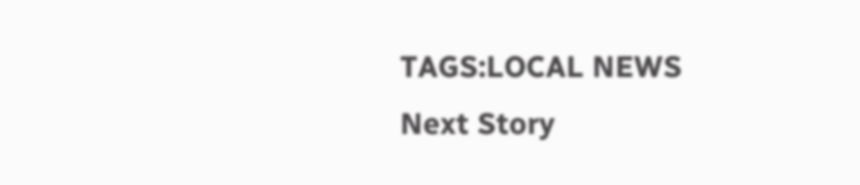TAGS:LOCAL NEWS
Next Story